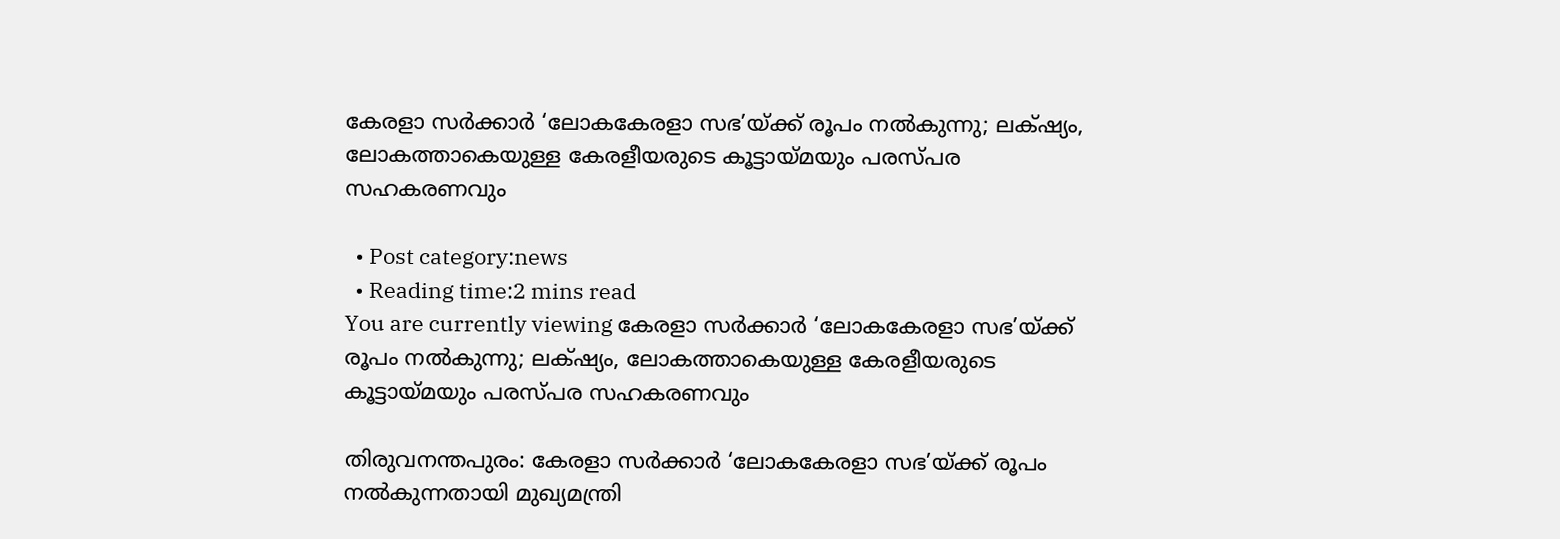കേരളാ സർക്കാർ ‘ലോകകേരളാ സഭ’യ്ക്ക് രൂപം നൽകുന്നു; ലക്‌ഷ്യം, ലോകത്താകെയുള്ള കേരളീയരുടെ കൂട്ടായ്മയും പരസ്പര സഹകരണവും

  • Post category:news
  • Reading time:2 mins read
You are currently viewing കേരളാ സർക്കാർ ‘ലോകകേരളാ സഭ’യ്ക്ക് രൂപം നൽകുന്നു; ലക്‌ഷ്യം, ലോകത്താകെയുള്ള കേരളീയരുടെ കൂട്ടായ്മയും പരസ്പര സഹകരണവും

തിരുവനന്തപുരം: കേരളാ സർക്കാർ ‘ലോകകേരളാ സഭ’യ്ക്ക് രൂപം നൽകുന്നതായി മുഖ്യമന്ത്രി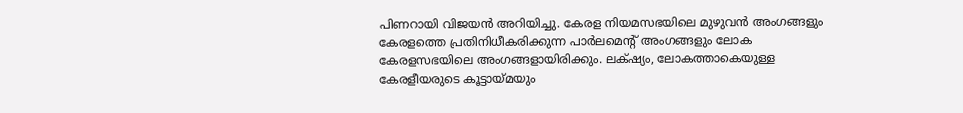പിണറായി വിജയൻ അറിയിച്ചു. കേരള നിയമസഭയിലെ മുഴുവന്‍ അംഗങ്ങളും കേരളത്തെ പ്രതിനിധീകരിക്കുന്ന പാര്‍ലമെന്‍റ് അംഗങ്ങളും ലോക കേരളസഭയിലെ അംഗങ്ങളായിരിക്കും. ലക്‌ഷ്യം, ലോകത്താകെയുള്ള കേരളീയരുടെ കൂട്ടായ്മയും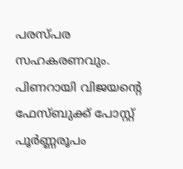പരസ്പര സഹകരണവും. പിണറായി വിജയന്റെ ഫേസ്ബുക്ക് പോസ്റ്റ് പൂർണ്ണരൂപം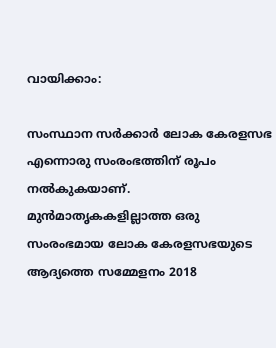വായിക്കാം:

സംസ്ഥാന സര്‍ക്കാര്‍ ലോക കേരളസഭ എന്നൊരു സംരംഭത്തിന് രൂപം നല്‍കുകയാണ്. മുൻമാതൃകകളില്ലാത്ത ഒരു സംരംഭമായ ലോക കേരളസഭയുടെ ആദ്യത്തെ സമ്മേളനം 2018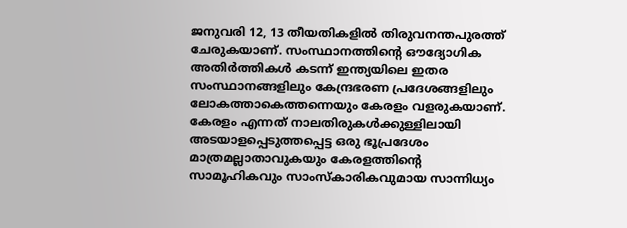ജനുവരി 12, 13 തീയതികളില്‍ തിരുവനന്തപുരത്ത് ചേരുകയാണ്. സംസ്ഥാനത്തിന്‍റെ ഔദ്യോഗിക അതിര്‍ത്തികള്‍ കടന്ന് ഇന്ത്യയിലെ ഇതര സംസ്ഥാനങ്ങളിലും കേന്ദ്രഭരണ പ്രദേശങ്ങളിലും ലോകത്താകെത്തന്നെയും കേരളം വളരുകയാണ്. കേരളം എന്നത് നാലതിരുകള്‍ക്കുള്ളിലായി അടയാളപ്പെടുത്തപ്പെട്ട ഒരു ഭൂപ്രദേശം മാത്രമല്ലാതാവുകയും കേരളത്തിന്‍റെ സാമൂഹികവും സാംസ്കാരികവുമായ സാന്നിധ്യം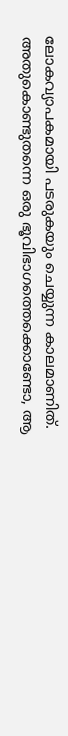ലോകവ്യാപകമായി പടരുകയും ചെയ്യുന്ന കാലമാണിത്. അതുകൊണ്ടുതന്നെ ഒരു ഭൂവിഭാഗത്തെക്കൊണ്ടോ, ആ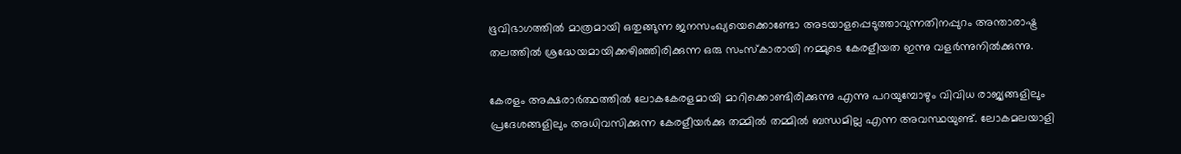ഭൂവിഭാഗത്തില്‍ മാത്രമായി ഒതുങ്ങുന്ന ജനസംഖ്യയെക്കൊണ്ടോ അടയാളപ്പെടുത്താവുന്നതിനപ്പുറം അന്താരാഷ്ട്ര തലത്തില്‍ ശ്രദ്ധേയമായിക്കഴിഞ്ഞിരിക്കുന്ന ഒരു സംസ്കാരായി നമ്മുടെ കേരളീയത ഇന്നു വളര്‍ന്നുനില്‍ക്കുന്നു.

കേരളം അക്ഷരാര്‍ത്ഥത്തില്‍ ലോകകേരളമായി മാറിക്കൊണ്ടിരിക്കുന്നു എന്നു പറയുമ്പോഴും വിവിധ രാജ്യങ്ങളിലും പ്രദേശങ്ങളിലും അധിവസിക്കുന്ന കേരളീയര്‍ക്കു തമ്മില്‍ തമ്മില്‍ ബന്ധമില്ല എന്ന അവസ്ഥയുണ്ട്. ലോകമലയാളി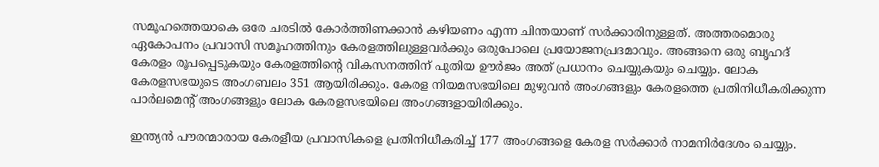സമൂഹത്തെയാകെ ഒരേ ചരടില്‍ കോര്‍ത്തിണക്കാന്‍ കഴിയണം എന്ന ചിന്തയാണ് സര്‍ക്കാരിനുള്ളത്. അത്തരമൊരു ഏകോപനം പ്രവാസി സമൂഹത്തിനും കേരളത്തിലുള്ളവര്‍ക്കും ഒരുപോലെ പ്രയോജനപ്രദമാവും. അങ്ങനെ ഒരു ബൃഹദ് കേരളം രൂപപ്പെടുകയും കേരളത്തിന്‍റെ വികസനത്തിന് പുതിയ ഊര്‍ജം അത് പ്രധാനം ചെയ്യുകയും ചെയ്യും. ലോക കേരളസഭയുടെ അംഗബലം 351 ആയിരിക്കും. കേരള നിയമസഭയിലെ മുഴുവന്‍ അംഗങ്ങളും കേരളത്തെ പ്രതിനിധീകരിക്കുന്ന പാര്‍ലമെന്‍റ് അംഗങ്ങളും ലോക കേരളസഭയിലെ അംഗങ്ങളായിരിക്കും.

ഇന്ത്യന്‍ പൗരന്മാരായ കേരളീയ പ്രവാസികളെ പ്രതിനിധീകരിച്ച് 177 അംഗങ്ങളെ കേരള സര്‍ക്കാര്‍ നാമനിര്‍ദേശം ചെയ്യും.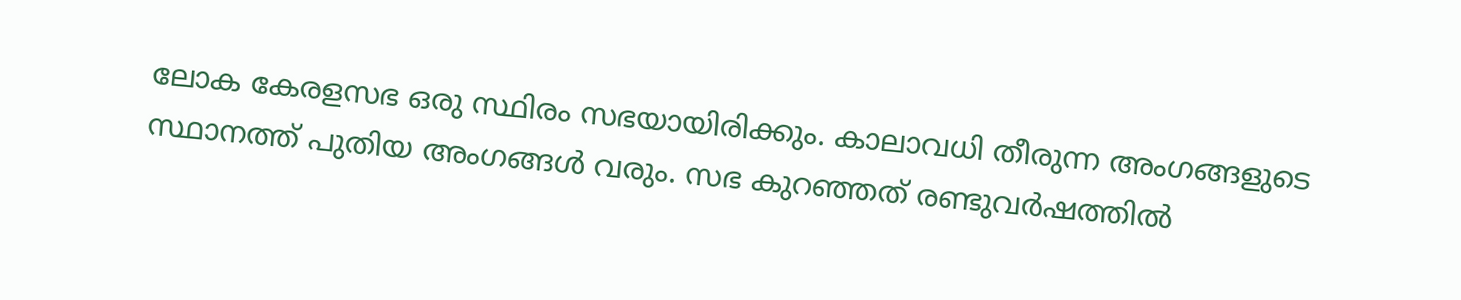ലോക കേരളസഭ ഒരു സ്ഥിരം സഭയായിരിക്കും. കാലാവധി തീരുന്ന അംഗങ്ങളുടെ സ്ഥാനത്ത് പുതിയ അംഗങ്ങള്‍ വരും. സഭ കുറഞ്ഞത് രണ്ടുവര്‍ഷത്തില്‍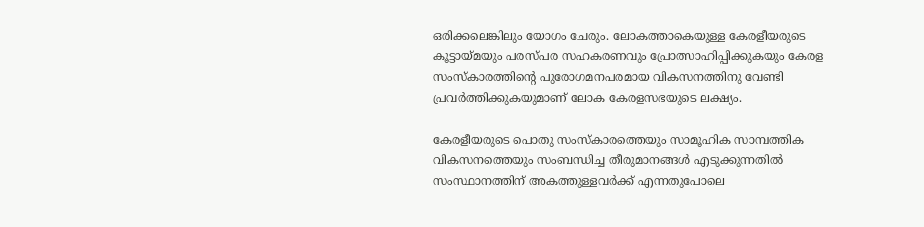ഒരിക്കലെങ്കിലും യോഗം ചേരും. ലോകത്താകെയുള്ള കേരളീയരുടെ കൂട്ടായ്മയും പരസ്പര സഹകരണവും പ്രോത്സാഹിപ്പിക്കുകയും കേരള സംസ്കാരത്തിന്‍റെ പുരോഗമനപരമായ വികസനത്തിനു വേണ്ടി പ്രവര്‍ത്തിക്കുകയുമാണ് ലോക കേരളസഭയുടെ ലക്ഷ്യം.

കേരളീയരുടെ പൊതു സംസ്കാരത്തെയും സാമൂഹിക സാമ്പത്തിക വികസനത്തെയും സംബന്ധിച്ച തീരുമാനങ്ങള്‍ എടുക്കുന്നതില്‍ സംസ്ഥാനത്തിന് അകത്തുള്ളവര്‍ക്ക് എന്നതുപോലെ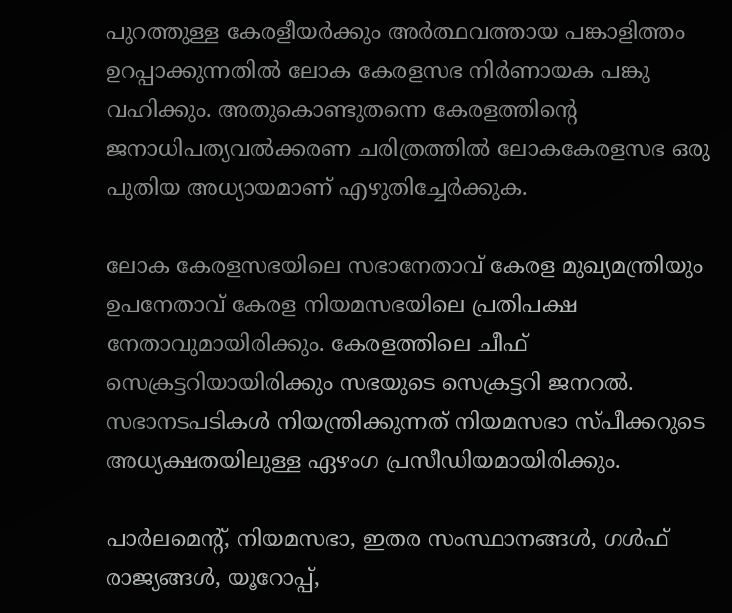പുറത്തുള്ള കേരളീയര്‍ക്കും അര്‍ത്ഥവത്തായ പങ്കാളിത്തം ഉറപ്പാക്കുന്നതില്‍ ലോക കേരളസഭ നിര്‍ണായക പങ്കു വഹിക്കും. അതുകൊണ്ടുതന്നെ കേരളത്തിന്‍റെ ജനാധിപത്യവല്‍ക്കരണ ചരിത്രത്തില്‍ ലോകകേരളസഭ ഒരു പുതിയ അധ്യായമാണ് എഴുതിച്ചേര്‍ക്കുക.

ലോക കേരളസഭയിലെ സഭാനേതാവ് കേരള മുഖ്യമന്ത്രിയും ഉപനേതാവ് കേരള നിയമസഭയിലെ പ്രതിപക്ഷ നേതാവുമായിരിക്കും. കേരളത്തിലെ ചീഫ് സെക്രട്ടറിയായിരിക്കും സഭയുടെ സെക്രട്ടറി ജനറല്‍. സഭാനടപടികള്‍ നിയന്ത്രിക്കുന്നത് നിയമസഭാ സ്പീക്കറുടെ അധ്യക്ഷതയിലുള്ള ഏഴംഗ പ്രസീഡിയമായിരിക്കും.

പാര്‍ലമെന്‍റ്, നിയമസഭാ, ഇതര സംസ്ഥാനങ്ങള്‍, ഗള്‍ഫ് രാജ്യങ്ങള്‍, യൂറോപ്പ്,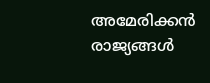അമേരിക്കന്‍ രാജ്യങ്ങള്‍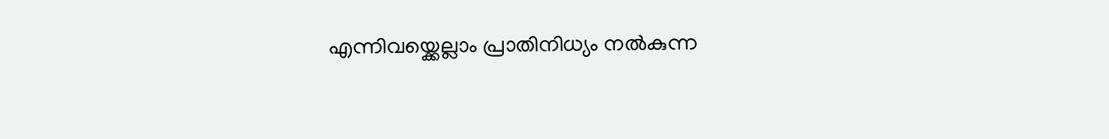എന്നിവയ്ക്കെല്ലാം പ്രാതിനിധ്യം നല്‍കുന്ന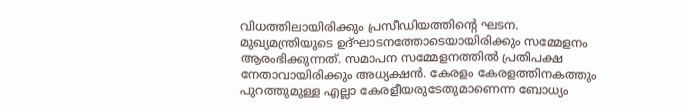വിധത്തിലായിരിക്കും പ്രസീഡിയത്തിന്‍റെ ഘടന. മുഖ്യമന്ത്രിയുടെ ഉദ്ഘാടനത്തോടെയായിരിക്കും സമ്മേളനം ആരംഭിക്കുന്നത്. സമാപന സമ്മേളനത്തില്‍ പ്രതിപക്ഷ നേതാവായിരിക്കും അധ്യക്ഷന്‍. കേരളം കേരളത്തിനകത്തും പുറത്തുമുള്ള എല്ലാ കേരളീയരുടേതുമാണെന്ന ബോധ്യം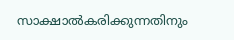സാക്ഷാല്‍കരിക്കുന്നതിനും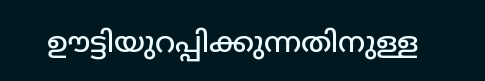ഊട്ടിയുറപ്പിക്കുന്നതിനുള്ള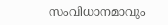സംവിധാനമാവും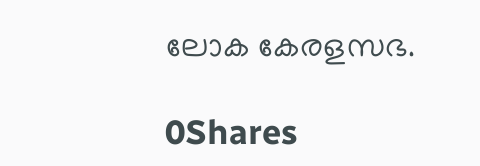ലോക കേരളസഭ.

0Shares